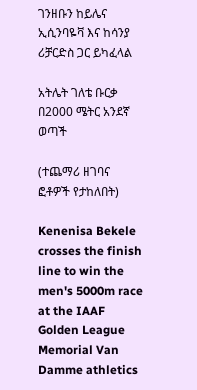ገንዘቡን ከይሌና ኢሲንባዬቫ እና ከሳንያ ሪቻርድስ ጋር ይካፈላል

አትሌት ገለቴ ቡርቃ በ2000 ሜትር አንደኛ ወጣች

(ተጨማሪ ዘገባና ፎቶዎች የታከለበት)

Kenenisa Bekele crosses the finish line to win the men's 5000m race at the IAAF Golden League Memorial Van Damme athletics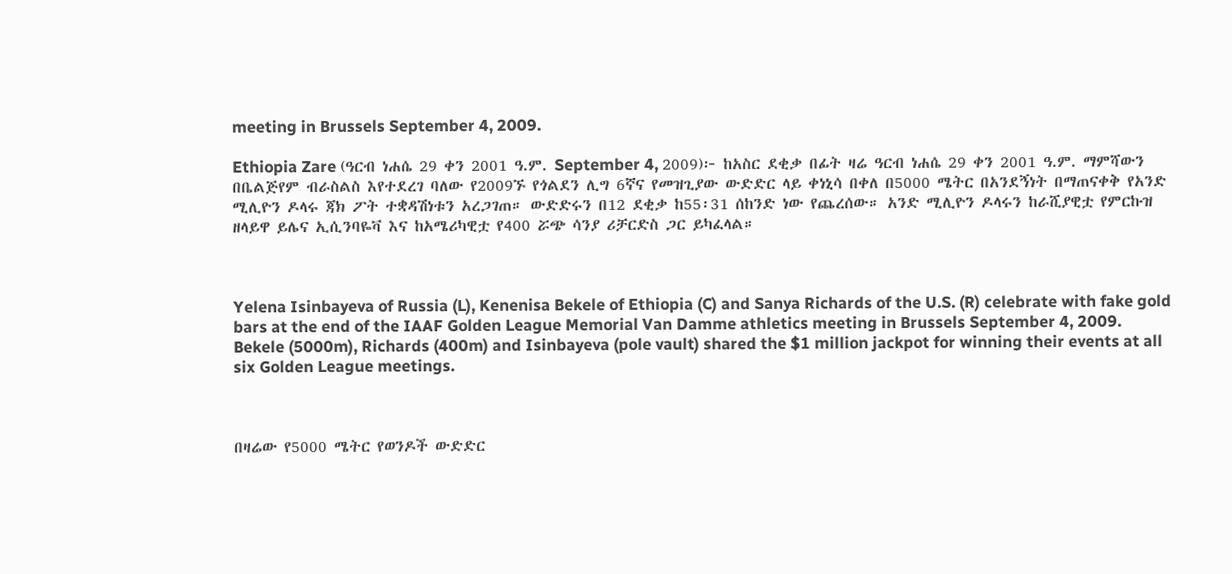meeting in Brussels September 4, 2009.

Ethiopia Zare (ዓርብ ነሐሴ 29 ቀን 2001 ዓ.ም. September 4, 2009)፦ ከአስር ደቂቃ በፊት ዛሬ ዓርብ ነሐሴ 29 ቀን 2001 ዓ.ም. ማምሻውን በቤልጅየም ብራስልስ እየተደረገ ባለው የ2009ኙ የጎልደን ሊግ 6ኛና የመዝጊያው ውድድር ላይ ቀነኒሳ በቀለ በ5000 ሜትር በአንደኝነት በማጠናቀቅ የአንድ ሚሊዮን ዶላሩ ጃክ ፖት ተቋዳሽነቱን አረጋገጠ። ውድድሩን በ12 ደቂቃ ከ55፡31 ሰከንድ ነው የጨረሰው። አንድ ሚሊዮን ዶላሩን ከራሺያዊቷ የምርኩዝ ዘላይዋ ይሌና ኢሲንባዬቫ እና ከአሜሪካዊቷ የ400 ሯጭ ሳንያ ሪቻርድስ ጋር ይካፈላል።



Yelena Isinbayeva of Russia (L), Kenenisa Bekele of Ethiopia (C) and Sanya Richards of the U.S. (R) celebrate with fake gold bars at the end of the IAAF Golden League Memorial Van Damme athletics meeting in Brussels September 4, 2009. Bekele (5000m), Richards (400m) and Isinbayeva (pole vault) shared the $1 million jackpot for winning their events at all six Golden League meetings.



በዛሬው የ5000 ሜትር የወንዶች ውድድር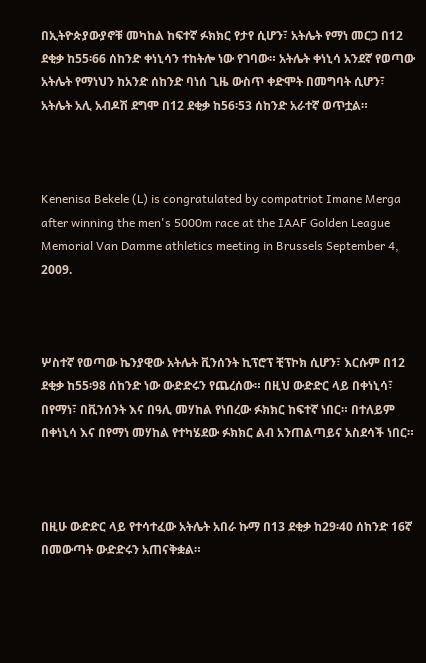በኢትዮጵያውያኖቹ መካከል ከፍተኛ ፉክክር የታየ ሲሆን፣ አትሌት የማነ መርጋ በ12 ደቂቃ ከ55፡66 ሰከንድ ቀነኒሳን ተከትሎ ነው የገባው። አትሌት ቀነኒሳ አንደኛ የወጣው አትሌት የማነህን ከአንድ ሰከንድ ባነሰ ጊዜ ውስጥ ቀድሞት በመግባት ሲሆን፣ አትሌት አሊ አብዶሽ ደግሞ በ12 ደቂቃ ከ56፡53 ሰከንድ አራተኛ ወጥቷል።



Kenenisa Bekele (L) is congratulated by compatriot Imane Merga after winning the men's 5000m race at the IAAF Golden League Memorial Van Damme athletics meeting in Brussels September 4, 2009.



ሦስተኛ የወጣው ኬንያዊው አትሌት ቪንሰንት ኪፕሮፕ ቺፕኮክ ሲሆን፣ እርሱም በ12 ደቂቃ ከ55፡98 ሰከንድ ነው ውድድሩን የጨረሰው። በዚህ ውድድር ላይ በቀነኒሳ፣ በየማነ፣ በቪንሰንት እና በዓሊ መሃከል የነበረው ፉክክር ከፍተኛ ነበር። በተለይም በቀነኒሳ እና በየማነ መሃከል የተካሄደው ፉክክር ልብ አንጠልጣይና አስደሳች ነበር።



በዚሁ ውድድር ላይ የተሳተፈው አትሌት አበራ ኩማ በ13 ደቂቃ ከ29፡40 ሰከንድ 16ኛ በመውጣት ውድድሩን አጠናቅቋል።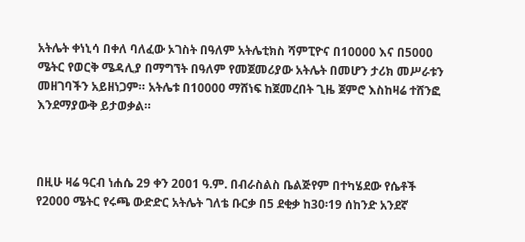አትሌት ቀነኒሳ በቀለ ባለፈው ኦገስት በዓለም አትሌቲክስ ሻምፒዮና በ10000 እና በ5000 ሜትር የወርቅ ሜዳሊያ በማግኘት በዓለም የመጀመሪያው አትሌት በመሆን ታሪክ መሥራቱን መዘገባችን አይዘነጋም። አትሌቱ በ10000 ማሸነፍ ከጀመረበት ጊዜ ጀምሮ እስከዛሬ ተሸንፎ እንደማያውቅ ይታወቃል።



በዚሁ ዛሬ ዓርብ ነሐሴ 29 ቀን 2001 ዓ.ም. በብራስልስ ቤልጅየም በተካሄደው የሴቶች የ2000 ሜትር የሩጫ ውድድር አትሌት ገለቴ ቡርቃ በ5 ደቂቃ ከ30፡19 ሰከንድ አንደኛ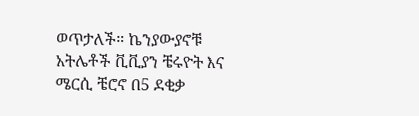ወጥታለች። ኬንያውያኖቹ አትሌቶች ቪቪያን ቼሩዮት እና ሜርሲ ቼሮኖ በ5 ደቂቃ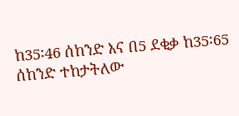ከ35፡46 ሰከንድ እና በ5 ደቂቃ ከ35፡65 ሰከንድ ተከታትለው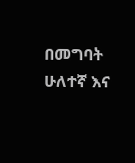በመግባት ሁለተኛ እና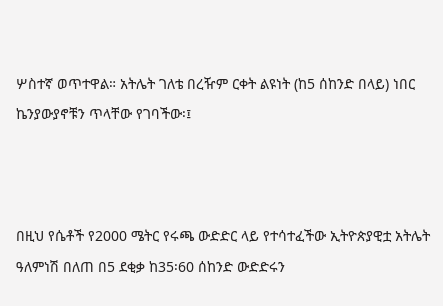ሦስተኛ ወጥተዋል። አትሌት ገለቴ በረዥም ርቀት ልዩነት (ከ5 ሰከንድ በላይ) ነበር ኬንያውያኖቹን ጥላቸው የገባችው፡፤



በዚህ የሴቶች የ2000 ሜትር የሩጫ ውድድር ላይ የተሳተፈችው ኢትዮጵያዊቷ አትሌት ዓለምነሽ በለጠ በ5 ደቂቃ ከ35፡60 ሰከንድ ውድድሩን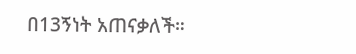በ13ኝነት አጠናቃለች።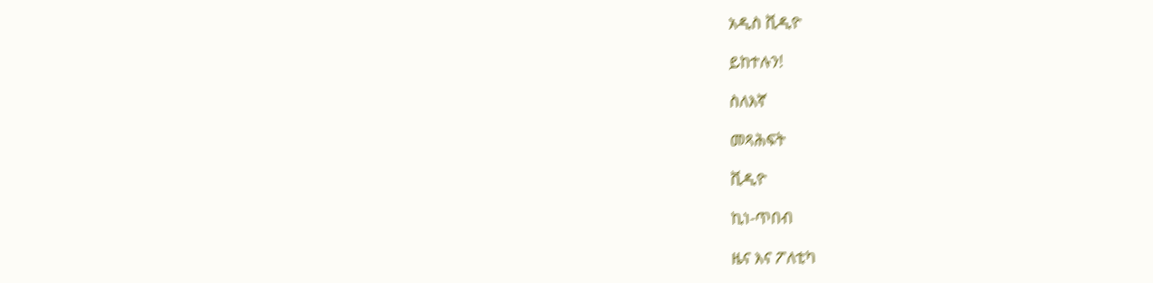አዲስ ቪዲዮ

ይከተሉን!

ስለእኛ

መጻሕፍት

ቪዲዮ

ኪነ-ጥበብ

ዜና እና ፖለቲካ